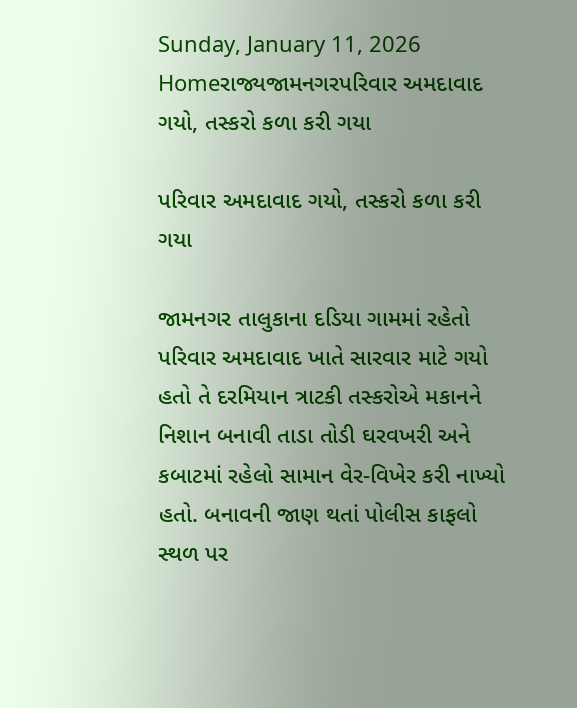Sunday, January 11, 2026
Homeરાજ્યજામનગરપરિવાર અમદાવાદ ગયો, તસ્કરો કળા કરી ગયા

પરિવાર અમદાવાદ ગયો, તસ્કરો કળા કરી ગયા

જામનગર તાલુકાના દડિયા ગામમાં રહેતો પરિવાર અમદાવાદ ખાતે સારવાર માટે ગયો હતો તે દરમિયાન ત્રાટકી તસ્કરોએ મકાનને નિશાન બનાવી તાડા તોડી ઘરવખરી અને કબાટમાં રહેલો સામાન વેર-વિખેર કરી નાખ્યો હતો. બનાવની જાણ થતાં પોલીસ કાફલો સ્થળ પર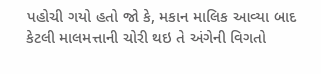પહોચી ગયો હતો જો કે, મકાન માલિક આવ્યા બાદ કેટલી માલમત્તાની ચોરી થઇ તે અંગેની વિગતો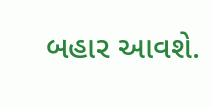બહાર આવશે.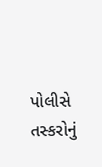પોલીસે તસ્કરોનું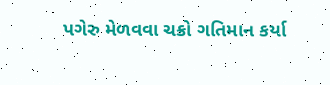પગેરુ મેળવવા ચક્રો ગતિમાન કર્યા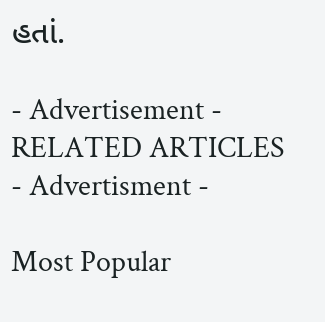હતાં.

- Advertisement -
RELATED ARTICLES
- Advertisment -

Most Popular